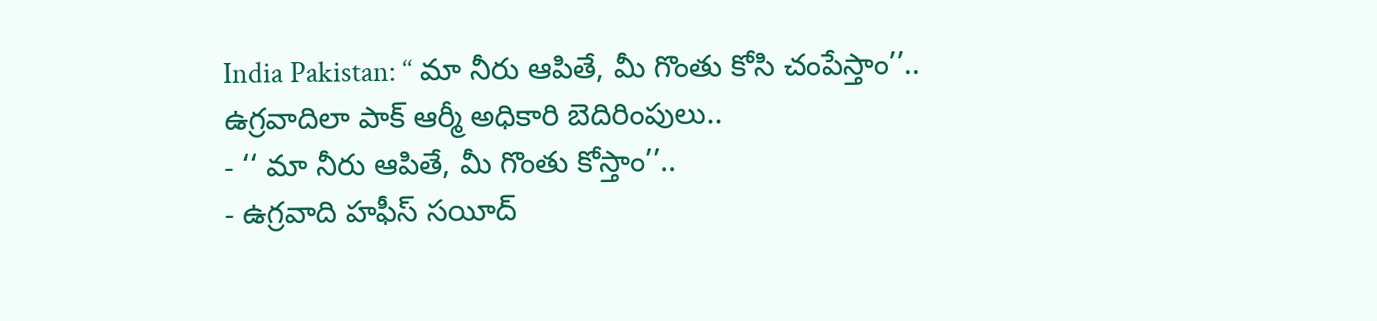India Pakistan: ‘‘ మా నీరు ఆపితే, మీ గొంతు కోసి చంపేస్తాం’’.. ఉగ్రవాదిలా పాక్ ఆర్మీ అధికారి బెదిరింపులు..
- ‘‘ మా నీరు ఆపితే, మీ గొంతు కోస్తాం’’..
- ఉగ్రవాది హఫీస్ సయీద్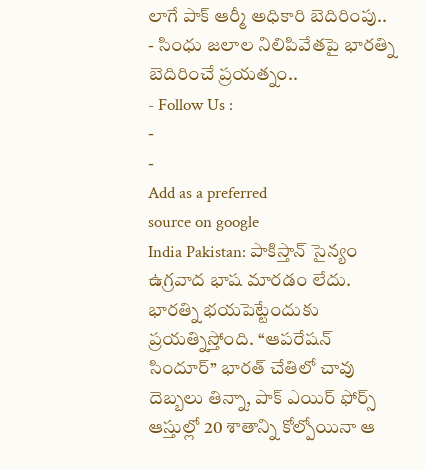లాగే పాక్ ఆర్మీ అధికారి బెదిరింపు..
- సింధు జలాల నిలిపివేతపై భారత్ని బెదిరించే ప్రయత్నం..
- Follow Us :
-
-
Add as a preferred
source on google
India Pakistan: పాకిస్తాన్ సైన్యం ఉగ్రవాద భాష మారడం లేదు. భారత్ని భయపెట్టేందుకు ప్రయత్నిస్తోంది. ‘‘ఆపరేషన్ సిందూర్’’ భారత్ చేతిలో చావు దెబ్బలు తిన్నా, పాక్ ఎయిర్ ఫోర్స్ ఆస్తుల్లో 20 శాతాన్ని కోల్పోయినా ఆ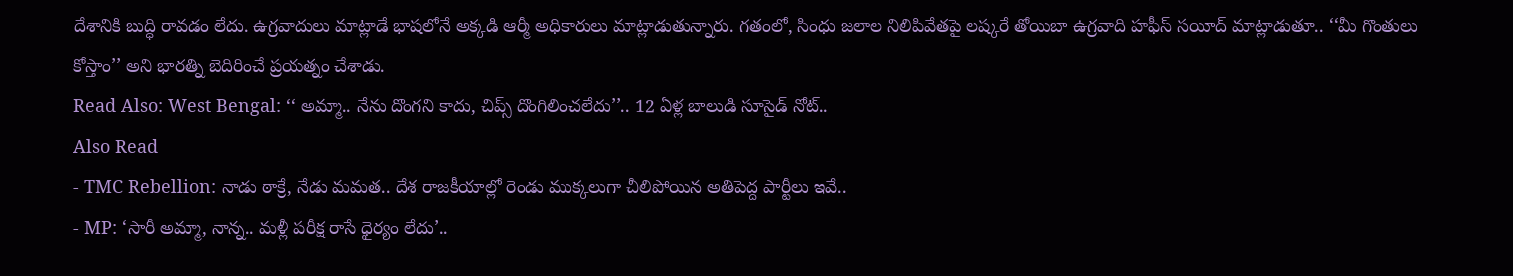దేశానికి బుద్ధి రావడం లేదు. ఉగ్రవాదులు మాట్లాడే భాషలోనే అక్కడి ఆర్మీ అధికారులు మాట్లాడుతున్నారు. గతంలో, సింధు జలాల నిలిపివేతపై లష్కరే తోయిబా ఉగ్రవాది హఫీస్ సయీద్ మాట్లాడుతూ.. ‘‘మీ గొంతులు కోస్తాం’’ అని భారత్ని బెదిరించే ప్రయత్నం చేశాడు.
Read Also: West Bengal: ‘‘ అమ్మా.. నేను దొంగని కాదు, చిప్స్ దొంగిలించలేదు’’.. 12 ఏళ్ల బాలుడి సూసైడ్ నోట్..
Also Read
- TMC Rebellion: నాడు ఠాక్రే, నేడు మమత.. దేశ రాజకీయాల్లో రెండు ముక్కలుగా చీలిపోయిన అతిపెద్ద పార్టీలు ఇవే..
- MP: ‘సారీ అమ్మా, నాన్న.. మళ్లీ పరీక్ష రాసే ధైర్యం లేదు’..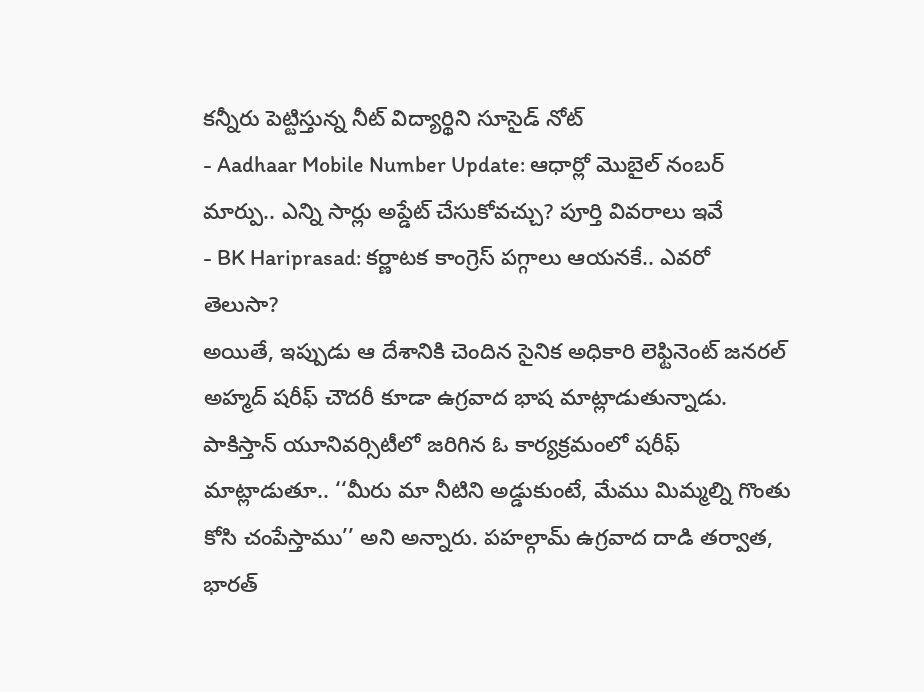కన్నీరు పెట్టిస్తున్న నీట్ విద్యార్థిని సూసైడ్ నోట్
- Aadhaar Mobile Number Update: ఆధార్లో మొబైల్ నంబర్ మార్పు.. ఎన్ని సార్లు అప్డేట్ చేసుకోవచ్చు? పూర్తి వివరాలు ఇవే
- BK Hariprasad: కర్ణాటక కాంగ్రెస్ పగ్గాలు ఆయనకే.. ఎవరో తెలుసా?
అయితే, ఇప్పుడు ఆ దేశానికి చెందిన సైనిక అధికారి లెఫ్టినెంట్ జనరల్ అహ్మద్ షరీఫ్ చౌదరీ కూడా ఉగ్రవాద భాష మాట్లాడుతున్నాడు. పాకిస్తాన్ యూనివర్సిటీలో జరిగిన ఓ కార్యక్రమంలో షరీఫ్ మాట్లాడుతూ.. ‘‘మీరు మా నీటిని అడ్డుకుంటే, మేము మిమ్మల్ని గొంతు కోసి చంపేస్తాము’’ అని అన్నారు. పహల్గామ్ ఉగ్రవాద దాడి తర్వాత, భారత్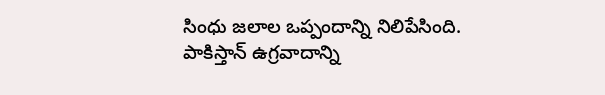సింధు జలాల ఒప్పందాన్ని నిలిపేసింది. పాకిస్తాన్ ఉగ్రవాదాన్ని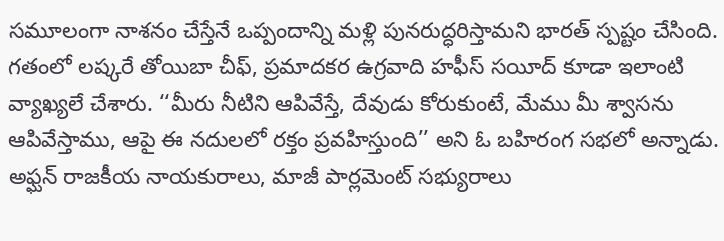సమూలంగా నాశనం చేస్తేనే ఒప్పందాన్ని మళ్లి పునరుద్ధరిస్తామని భారత్ స్పష్టం చేసింది.
గతంలో లష్కరే తోయిబా చీఫ్, ప్రమాదకర ఉగ్రవాది హఫీస్ సయీద్ కూడా ఇలాంటి వ్యాఖ్యలే చేశారు. ‘‘మీరు నీటిని ఆపివేస్తే, దేవుడు కోరుకుంటే, మేము మీ శ్వాసను ఆపివేస్తాము, ఆపై ఈ నదులలో రక్తం ప్రవహిస్తుంది’’ అని ఓ బహిరంగ సభలో అన్నాడు. అఫ్ఘన్ రాజకీయ నాయకురాలు, మాజీ పార్లమెంట్ సభ్యురాలు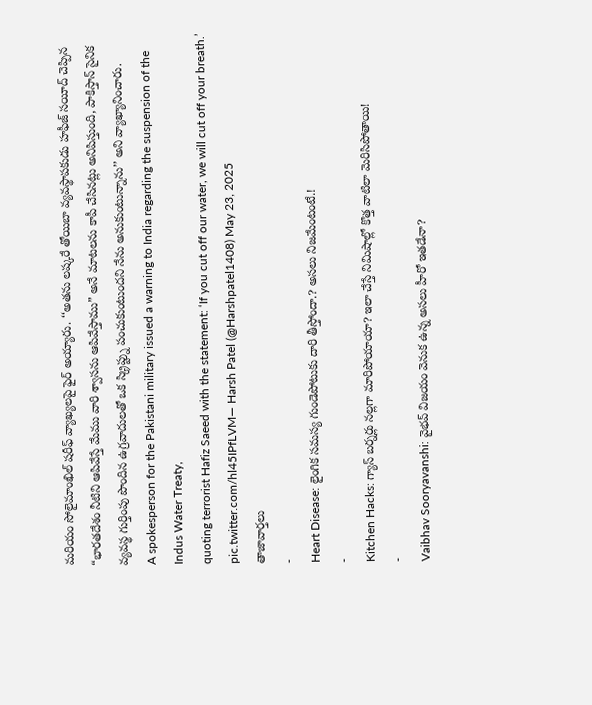మరియం సోలైమాంఖిల్ షరీఫ్ వ్యాఖ్యలపై ఫైర్ అయ్యారు. ‘‘అతను లష్కరే తోయిబా వ్యవస్థాపకుడు హఫీజ్ సయీద్ చెప్పిన “భారతదేశం నీటిని ఆపివేస్తే మేము వారి శ్వాసను ఆపివేస్తాము” అనే మాటలను కాపీ చేసినట్లు అనిపిస్తుంది, పాకిస్తాన్ సైనిక వ్యవస్థ గుర్తింపు పొందిన ఉగ్రవాదులతో ఒక స్క్రిప్ట్ను పంచుకుంటుందని నేను అనుకుంటున్నాను’’ అని వ్యాఖ్యానించారు.
A spokesperson for the Pakistani military issued a warning to India regarding the suspension of the Indus Water Treaty,
quoting terrorist Hafiz Saeed with the statement: ‘If you cut off our water, we will cut off your breath.’
pic.twitter.com/hl45IPfLVM— Harsh Patel (@Harshpatel1408) May 23, 2025
తాజావార్తలు
-
Heart Disease: లైంగిక సమస్య గుండెపోటుకు దారి తీస్తోందా.? అసలు నిజమేంటంటే.!
-
Kitchen Hacks: గ్యాస్ బర్నర్లు నల్లగా మారిపోయాయా? ఇలా చేస్తే నిమిషాల్లో కొత్త వాటిలా మెరిసిపోతాయి!
-
Vaibhav Sooryavanshi: వైభవ్ విజయం వెనుక ఉన్న అసలు హీరో ఇతడేనా?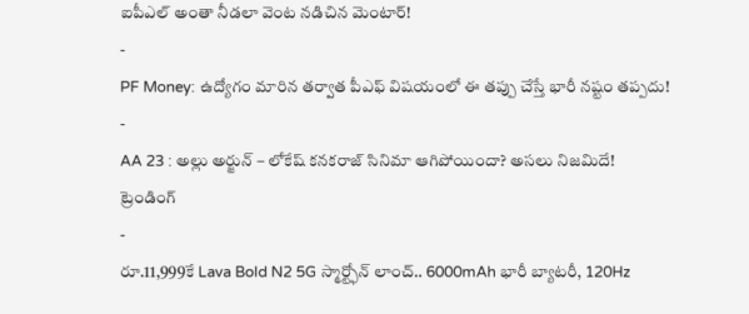ఐపీఎల్ అంతా నీడలా వెంట నడిచిన మెంటార్!
-
PF Money: ఉద్యోగం మారిన తర్వాత పీఎఫ్ విషయంలో ఈ తప్పు చేస్తే భారీ నష్టం తప్పదు!
-
AA 23 : అల్లు అర్జున్ – లోకేష్ కనకరాజ్ సినిమా ఆగిపోయిందా? అసలు నిజమిదే!
ట్రెండింగ్
-
రూ.11,999కే Lava Bold N2 5G స్మార్ట్ఫోన్ లాంచ్.. 6000mAh భారీ బ్యాటరీ, 120Hz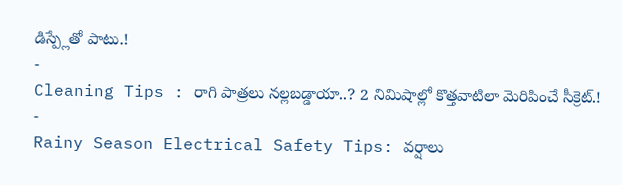డిస్ప్లేతో పాటు.!
-
Cleaning Tips : రాగి పాత్రలు నల్లబడ్డాయా..? 2 నిమిషాల్లో కొత్తవాటిలా మెరిపించే సీక్రెట్.!
-
Rainy Season Electrical Safety Tips: వర్షాలు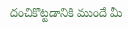దంచికొట్టడానికి ముందే మీ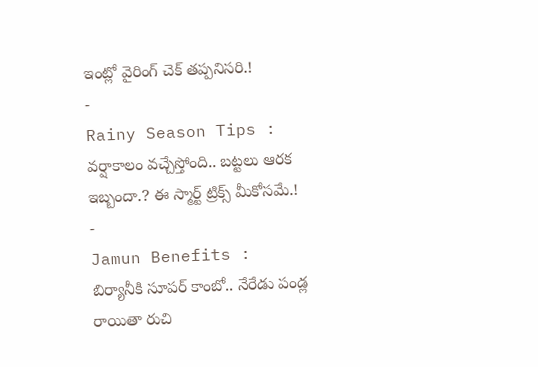ఇంట్లో వైరింగ్ చెక్ తప్పనిసరి.!
-
Rainy Season Tips : వర్షాకాలం వచ్చేస్తోంది.. బట్టలు ఆరక ఇబ్బందా.? ఈ స్మార్ట్ ట్రిక్స్ మీకోసమే.!
-
Jamun Benefits : బిర్యానీకి సూపర్ కాంబో.. నేరేడు పండ్ల రాయితా రుచి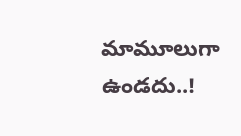మామూలుగా ఉండదు..!